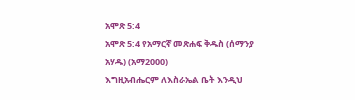አሞጽ 5:4
አሞጽ 5:4 የአማርኛ መጽሐፍ ቅዱስ (ሰማንያ አሃዱ) (አማ2000)
እግዚአብሔርም ለእስራኤል ቤት እንዲህ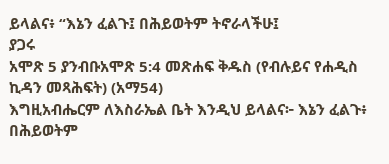ይላልና፥ “እኔን ፈልጉ፤ በሕይወትም ትኖራላችሁ፤
ያጋሩ
አሞጽ 5 ያንብቡአሞጽ 5:4 መጽሐፍ ቅዱስ (የብሉይና የሐዲስ ኪዳን መጻሕፍት) (አማ54)
እግዚአብሔርም ለእስራኤል ቤት እንዲህ ይላልና፦ እኔን ፈልጉ፥ በሕይወትም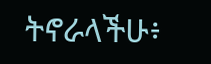ትኖራላችሁ፥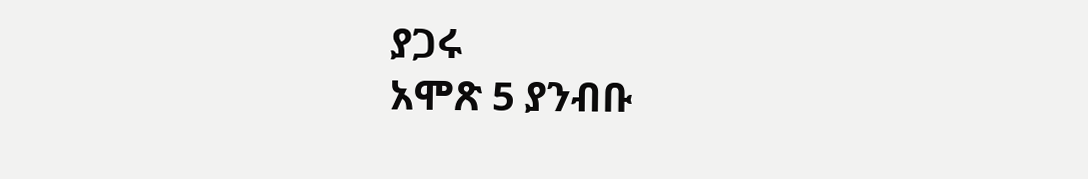ያጋሩ
አሞጽ 5 ያንብቡ